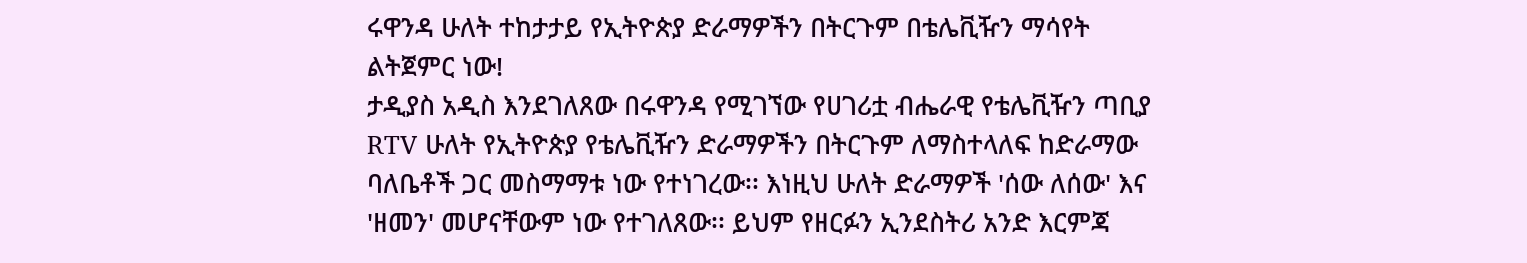ሩዋንዳ ሁለት ተከታታይ የኢትዮጵያ ድራማዎችን በትርጉም በቴሌቪዥን ማሳየት ልትጀምር ነው!
ታዲያስ አዲስ እንደገለጸው በሩዋንዳ የሚገኘው የሀገሪቷ ብሔራዊ የቴሌቪዥን ጣቢያ RTV ሁለት የኢትዮጵያ የቴሌቪዥን ድራማዎችን በትርጉም ለማስተላለፍ ከድራማው ባለቤቶች ጋር መስማማቱ ነው የተነገረው፡፡ እነዚህ ሁለት ድራማዎች 'ሰው ለሰው' እና 'ዘመን' መሆናቸውም ነው የተገለጸው፡፡ ይህም የዘርፉን ኢንደስትሪ አንድ እርምጃ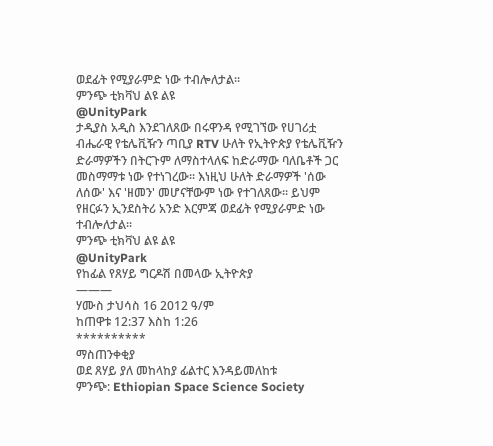ወደፊት የሚያራምድ ነው ተብሎለታል፡፡
ምንጭ ቲክቫህ ልዩ ልዩ
@UnityPark
ታዲያስ አዲስ እንደገለጸው በሩዋንዳ የሚገኘው የሀገሪቷ ብሔራዊ የቴሌቪዥን ጣቢያ RTV ሁለት የኢትዮጵያ የቴሌቪዥን ድራማዎችን በትርጉም ለማስተላለፍ ከድራማው ባለቤቶች ጋር መስማማቱ ነው የተነገረው፡፡ እነዚህ ሁለት ድራማዎች 'ሰው ለሰው' እና 'ዘመን' መሆናቸውም ነው የተገለጸው፡፡ ይህም የዘርፉን ኢንደስትሪ አንድ እርምጃ ወደፊት የሚያራምድ ነው ተብሎለታል፡፡
ምንጭ ቲክቫህ ልዩ ልዩ
@UnityPark
የከፊል የጸሃይ ግርዶሽ በመላው ኢትዮጵያ
———
ሃሙስ ታህሳስ 16 2012 ዓ/ም
ከጠዋቱ 12:37 እስከ 1:26
**********
ማስጠንቀቂያ
ወደ ጸሃይ ያለ መከላከያ ፊልተር እንዳይመለከቱ
ምንጭ: Ethiopian Space Science Society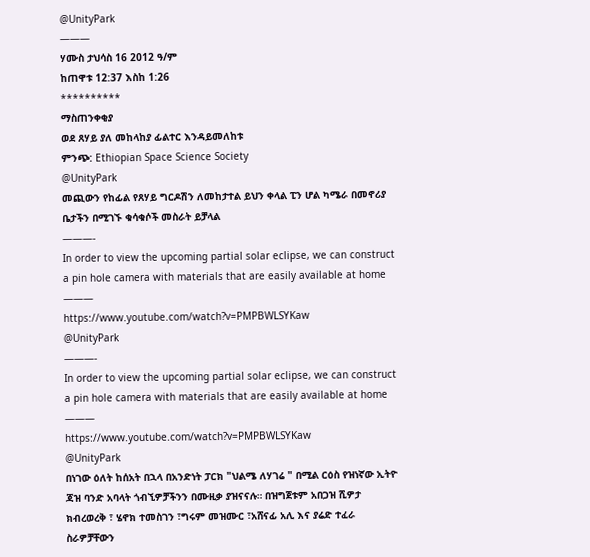@UnityPark
———
ሃሙስ ታህሳስ 16 2012 ዓ/ም
ከጠዋቱ 12:37 እስከ 1:26
**********
ማስጠንቀቂያ
ወደ ጸሃይ ያለ መከላከያ ፊልተር እንዳይመለከቱ
ምንጭ: Ethiopian Space Science Society
@UnityPark
መጪውን የከፊል የጸሃይ ግርዶሽን ለመከታተል ይህን ቀላል ፒን ሆል ካሜራ በመኖሪያ ቤታችን በሚገኙ ቁሳቁሶች መስራት ይቻላል
———-
In order to view the upcoming partial solar eclipse, we can construct a pin hole camera with materials that are easily available at home
———
https://www.youtube.com/watch?v=PMPBWLSYKaw
@UnityPark
———-
In order to view the upcoming partial solar eclipse, we can construct a pin hole camera with materials that are easily available at home
———
https://www.youtube.com/watch?v=PMPBWLSYKaw
@UnityPark
በነገው ዕለት ከሰአት በኋላ በአንድነት ፓርክ "ህልሜ ለሃገሬ " በሚል ርዕስ የዝነኛው ኢትዮ ጃዝ ባንድ አባላት ጎብኚዎቻችንን በሙዚቃ ያዝናናሉ። በዝግጀቱም አበጋዝ ሺዎታ ክብረወረቅ ፣ ሄኖክ ተመስገን ፣ግሩም መዝሙር ፣አሸናፊ አሊ እና ያሬድ ተፈራ ስራዎቻቸውን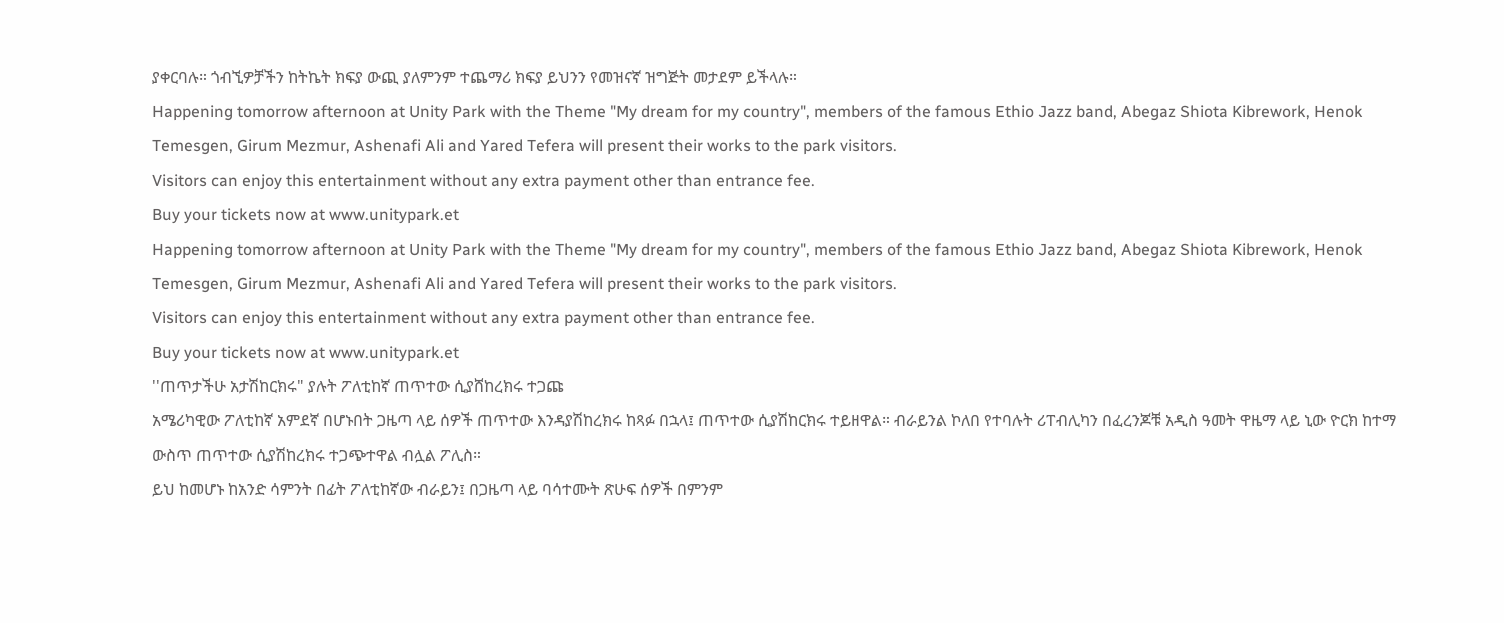ያቀርባሉ። ጎብኚዎቻችን ከትኬት ክፍያ ውጪ ያለምንም ተጨማሪ ክፍያ ይህንን የመዝናኛ ዝግጅት መታደም ይችላሉ።
Happening tomorrow afternoon at Unity Park with the Theme "My dream for my country", members of the famous Ethio Jazz band, Abegaz Shiota Kibrework, Henok Temesgen, Girum Mezmur, Ashenafi Ali and Yared Tefera will present their works to the park visitors.
Visitors can enjoy this entertainment without any extra payment other than entrance fee.
Buy your tickets now at www.unitypark.et
Happening tomorrow afternoon at Unity Park with the Theme "My dream for my country", members of the famous Ethio Jazz band, Abegaz Shiota Kibrework, Henok Temesgen, Girum Mezmur, Ashenafi Ali and Yared Tefera will present their works to the park visitors.
Visitors can enjoy this entertainment without any extra payment other than entrance fee.
Buy your tickets now at www.unitypark.et
''ጠጥታችሁ አታሽከርክሩ" ያሉት ፖለቲከኛ ጠጥተው ሲያሸከረክሩ ተጋጩ
አሜሪካዊው ፖለቲከኛ አምደኛ በሆኑበት ጋዜጣ ላይ ሰዎች ጠጥተው እንዳያሽከረክሩ ከጻፉ በኋላ፤ ጠጥተው ሲያሽከርክሩ ተይዘዋል። ብራይንል ኮለበ የተባሉት ሪፐብሊካን በፈረንጆቹ አዲስ ዓመት ዋዜማ ላይ ኒው ዮርክ ከተማ ውስጥ ጠጥተው ሲያሽከረክሩ ተጋጭተዋል ብሏል ፖሊስ።
ይህ ከመሆኑ ከአንድ ሳምንት በፊት ፖለቲከኛው ብራይን፤ በጋዜጣ ላይ ባሳተሙት ጽሁፍ ሰዎች በምንም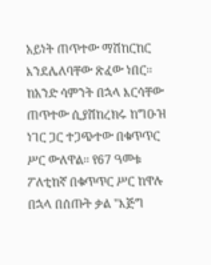አይነት ጠጥተው ማሽከርከር እንደሌለባቸው ጽፈው ነበር። ከአንድ ሳምንት በኋላ እርሳቸው ጠጥተው ሲያሸከረክሩ ከግዑዝ ነገር ጋር ተጋጭተው በቁጥጥር ሥር ውለዋል። የ67 ዓመቱ ፖለቲከኛ በቁጥጥር ሥር ከዋሉ በኋላ በሰጡት ቃል "እጅግ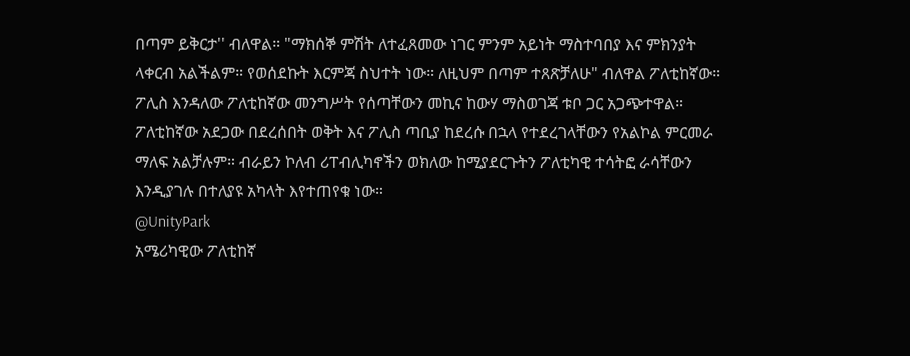በጣም ይቅርታ'' ብለዋል። "ማክሰኞ ምሽት ለተፈጸመው ነገር ምንም አይነት ማስተባበያ እና ምክንያት ላቀርብ አልችልም። የወሰደኩት እርምጃ ስህተት ነው። ለዚህም በጣም ተጸጽቻለሁ" ብለዋል ፖለቲከኛው። ፖሊስ እንዳለው ፖለቲከኛው መንግሥት የሰጣቸውን መኪና ከውሃ ማስወገጃ ቱቦ ጋር አጋጭተዋል። ፖለቲከኛው አደጋው በደረሰበት ወቅት እና ፖሊስ ጣቢያ ከደረሱ በኋላ የተደረገላቸውን የአልኮል ምርመራ ማለፍ አልቻሉም። ብራይን ኮለብ ሪፐብሊካኖችን ወክለው ከሚያደርጉትን ፖለቲካዊ ተሳትፎ ራሳቸውን እንዲያገሉ በተለያዩ አካላት እየተጠየቁ ነው።
@UnityPark
አሜሪካዊው ፖለቲከኛ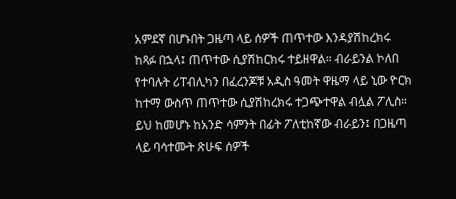አምደኛ በሆኑበት ጋዜጣ ላይ ሰዎች ጠጥተው እንዳያሽከረክሩ ከጻፉ በኋላ፤ ጠጥተው ሲያሽከርክሩ ተይዘዋል። ብራይንል ኮለበ የተባሉት ሪፐብሊካን በፈረንጆቹ አዲስ ዓመት ዋዜማ ላይ ኒው ዮርክ ከተማ ውስጥ ጠጥተው ሲያሽከረክሩ ተጋጭተዋል ብሏል ፖሊስ።
ይህ ከመሆኑ ከአንድ ሳምንት በፊት ፖለቲከኛው ብራይን፤ በጋዜጣ ላይ ባሳተሙት ጽሁፍ ሰዎች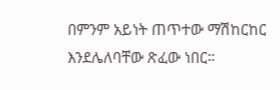በምንም አይነት ጠጥተው ማሽከርከር እንደሌለባቸው ጽፈው ነበር።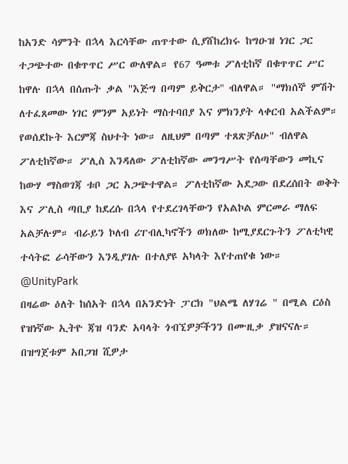ከአንድ ሳምንት በኋላ እርሳቸው ጠጥተው ሲያሸከረክሩ ከግዑዝ ነገር ጋር ተጋጭተው በቁጥጥር ሥር ውለዋል። የ67 ዓመቱ ፖለቲከኛ በቁጥጥር ሥር ከዋሉ በኋላ በሰጡት ቃል "እጅግ በጣም ይቅርታ'' ብለዋል። "ማክሰኞ ምሽት ለተፈጸመው ነገር ምንም አይነት ማስተባበያ እና ምክንያት ላቀርብ አልችልም። የወሰደኩት እርምጃ ስህተት ነው። ለዚህም በጣም ተጸጽቻለሁ" ብለዋል ፖለቲከኛው። ፖሊስ እንዳለው ፖለቲከኛው መንግሥት የሰጣቸውን መኪና ከውሃ ማስወገጃ ቱቦ ጋር አጋጭተዋል። ፖለቲከኛው አደጋው በደረሰበት ወቅት እና ፖሊስ ጣቢያ ከደረሱ በኋላ የተደረገላቸውን የአልኮል ምርመራ ማለፍ አልቻሉም። ብራይን ኮለብ ሪፐብሊካኖችን ወክለው ከሚያደርጉትን ፖለቲካዊ ተሳትፎ ራሳቸውን እንዲያገሉ በተለያዩ አካላት እየተጠየቁ ነው።
@UnityPark
በዛሬው ዕለት ከሰአት በኋላ በአንድነት ፓርክ "ህልሜ ለሃገሬ " በሚል ርዕስ የዝነኛው ኢትዮ ጃዝ ባንድ አባላት ጎብኚዎቻችንን በሙዚቃ ያዝናናሉ። በዝግጀቱም አበጋዝ ሺዎታ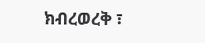ክብረወረቅ ፣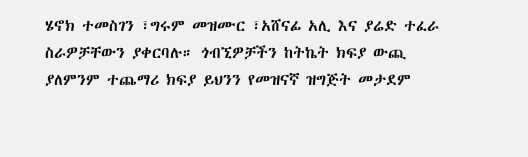ሄኖክ ተመስገን ፣ግሩም መዝሙር ፣አሸናፊ አሊ እና ያሬድ ተፈራ ስራዎቻቸውን ያቀርባሉ። ጎብኚዎቻችን ከትኬት ክፍያ ውጪ ያለምንም ተጨማሪ ክፍያ ይህንን የመዝናኛ ዝግጅት መታደም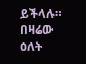ይችላሉ።
በዛሬው ዕለት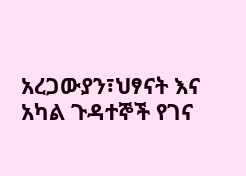አረጋውያን፣ህፃናት እና አካል ጉዳተኞች የገና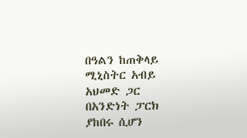በዓልን ከጠቅላይ ሚኒስትር አብይ አህመድ ጋር በአንድነት ፓርክ ያከበሩ ሲሆን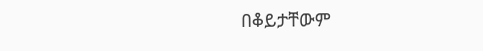በቆይታቸውም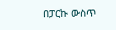በፓርኩ ውስጥ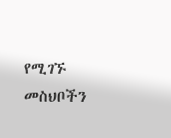የሚገኙ መስህቦችን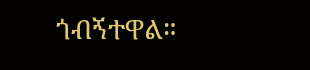ጎብኝተዋል።